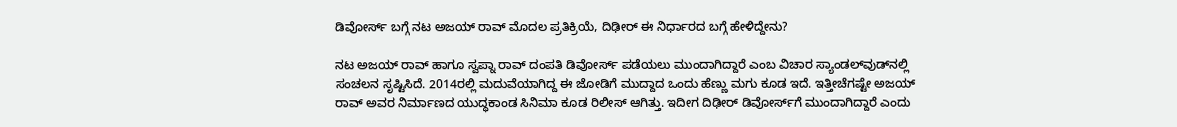ಡಿವೋರ್ಸ್‌ ಬಗ್ಗೆ ನಟ ಅಜಯ್‌ ರಾವ್‌ ಮೊದಲ ಪ್ರತಿಕ್ರಿಯೆ, ದಿಢೀರ್‌ ಈ ನಿರ್ಧಾರದ ಬಗ್ಗೆ ಹೇಳಿದ್ದೇನು?

ನಟ ಅಜಯ್‌ ರಾವ್‌ ಹಾಗೂ ಸ್ವಪ್ನಾ ರಾವ್ ದಂಪತಿ ಡಿವೋರ್ಸ್‌ ಪಡೆಯಲು ಮುಂದಾಗಿದ್ದಾರೆ ಎಂಬ ವಿಚಾರ ಸ್ಯಾಂಡಲ್‌ವುಡ್‌ನಲ್ಲಿ ಸಂಚಲನ ಸೃಷ್ಟಿಸಿದೆ. 2014ರಲ್ಲಿ ಮದುವೆಯಾಗಿದ್ದ ಈ ಜೋಡಿಗೆ ಮುದ್ದಾದ ಒಂದು ಹೆಣ್ಣು ಮಗು ಕೂಡ ಇದೆ. ಇತ್ತೀಚೆಗಷ್ಟೇ ಅಜಯ್‌ ರಾವ್‌ ಅವರ ನಿರ್ಮಾಣದ ಯುದ್ಧಕಾಂಡ ಸಿನಿಮಾ ಕೂಡ ರಿಲೀಸ್‌ ಆಗಿತ್ತು. ಇದೀಗ ದಿಢೀರ್‌ ಡಿವೋರ್ಸ್‌ಗೆ ಮುಂದಾಗಿದ್ದಾರೆ ಎಂದು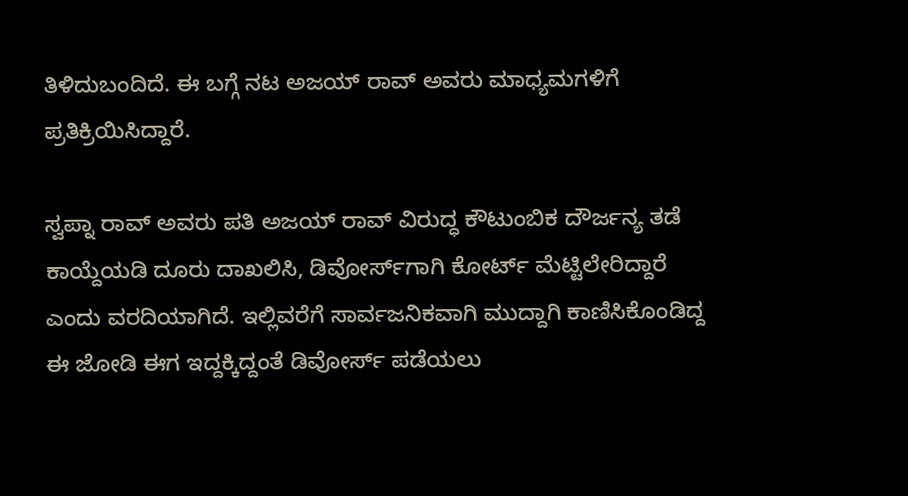ತಿಳಿದುಬಂದಿದೆ. ಈ ಬಗ್ಗೆ ನಟ ಅಜಯ್‌ ರಾವ್‌ ಅವರು ಮಾಧ್ಯಮಗಳಿಗೆ ಪ್ರತಿಕ್ರಿಯಿಸಿದ್ದಾರೆ.

ಸ್ವಪ್ನಾ ರಾವ್ ಅವರು ಪತಿ ಅಜಯ್‌ ರಾವ್‌ ವಿರುದ್ಧ ಕೌಟುಂಬಿಕ ದೌರ್ಜನ್ಯ ತಡೆ ಕಾಯ್ದೆಯಡಿ ದೂರು ದಾಖಲಿಸಿ, ಡಿವೋರ್ಸ್‌ಗಾಗಿ ಕೋರ್ಟ್‌ ಮೆಟ್ಟಿಲೇರಿದ್ದಾರೆ ಎಂದು ವರದಿಯಾಗಿದೆ. ಇಲ್ಲಿವರೆಗೆ ಸಾರ್ವಜನಿಕವಾಗಿ ಮುದ್ದಾಗಿ ಕಾಣಿಸಿಕೊಂಡಿದ್ದ ಈ ಜೋಡಿ ಈಗ ಇದ್ದಕ್ಕಿದ್ದಂತೆ ಡಿವೋರ್ಸ್‌ ಪಡೆಯಲು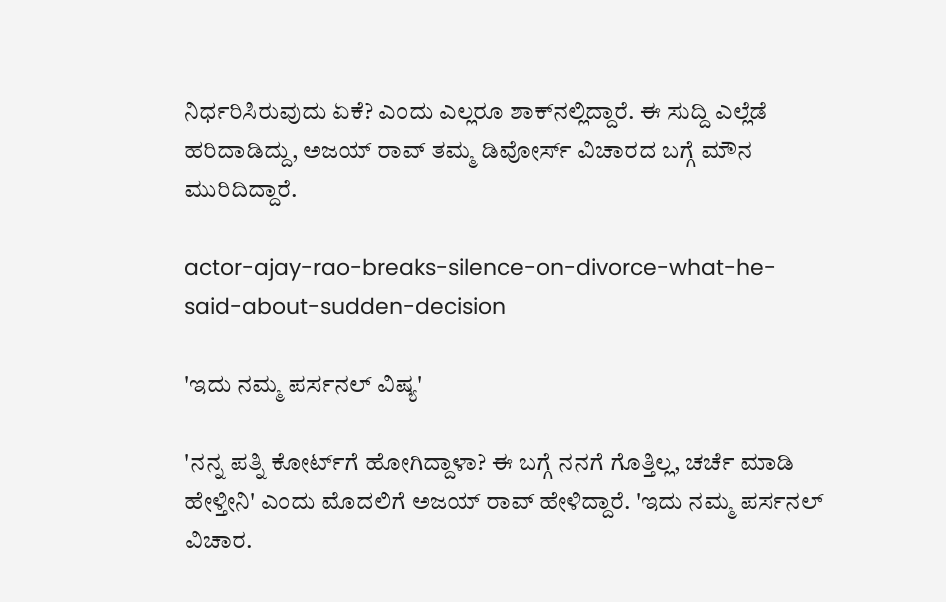ನಿರ್ಧರಿಸಿರುವುದು ಏಕೆ? ಎಂದು ಎಲ್ಲರೂ ಶಾಕ್‌ನಲ್ಲಿದ್ದಾರೆ. ಈ ಸುದ್ದಿ ಎಲ್ಲೆಡೆ ಹರಿದಾಡಿದ್ದು, ಅಜಯ್‌ ರಾವ್‌ ತಮ್ಮ ಡಿವೋರ್ಸ್‌ ವಿಚಾರದ ಬಗ್ಗೆ ಮೌನ ಮುರಿದಿದ್ದಾರೆ.

actor-ajay-rao-breaks-silence-on-divorce-what-he-said-about-sudden-decision

'ಇದು ನಮ್ಮ ಪರ್ಸನಲ್‌ ವಿಷ್ಯ'

'ನನ್ನ ಪತ್ನಿ ಕೋರ್ಟ್‌ಗೆ ಹೋಗಿದ್ದಾಳಾ? ಈ ಬಗ್ಗೆ ನನಗೆ ಗೊತ್ತಿಲ್ಲ, ಚರ್ಚೆ ಮಾಡಿ ಹೇಳ್ತೀನಿ' ಎಂದು ಮೊದಲಿಗೆ ಅಜಯ್‌ ರಾವ್‌ ಹೇಳಿದ್ದಾರೆ. 'ಇದು ನಮ್ಮ ಪರ್ಸನಲ್‌ ವಿಚಾರ.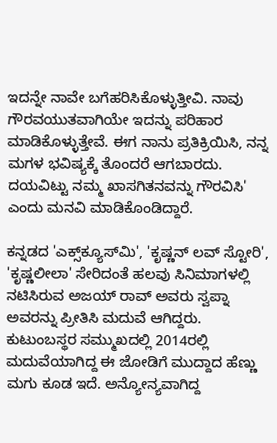ಇದನ್ನೇ ನಾವೇ ಬಗೆಹರಿಸಿಕೊಳ್ಳುತ್ತೀವಿ. ನಾವು ಗೌರವಯುತವಾಗಿಯೇ ಇದನ್ನು ಪರಿಹಾರ ಮಾಡಿಕೊಳ್ಳುತ್ತೇವೆ. ಈಗ ನಾನು ಪ್ರತಿಕ್ರಿಯಿಸಿ, ನನ್ನ ಮಗಳ ಭವಿಷ್ಯಕ್ಕೆ ತೊಂದರೆ ಆಗಬಾರದು. ದಯವಿಟ್ಟು ನಮ್ಮ ಖಾಸಗಿತನವನ್ನು ಗೌರವಿಸಿ' ಎಂದು ಮನವಿ ಮಾಡಿಕೊಂಡಿದ್ದಾರೆ.

ಕನ್ನಡದ 'ಎಕ್ಸ್‌ಕ್ಯೂಸ್‌ಮಿ', 'ಕೃಷ್ಣನ್‌ ಲವ್‌ ಸ್ಟೋರಿ', 'ಕೃಷ್ಣಲೀಲಾ' ಸೇರಿದಂತೆ ಹಲವು ಸಿನಿಮಾಗಳಲ್ಲಿ ನಟಿಸಿರುವ ಅಜಯ್‌ ರಾವ್‌ ಅವರು ಸ್ವಪ್ನಾ ಅವರನ್ನು ಪ್ರೀತಿಸಿ ಮದುವೆ ಆಗಿದ್ದರು. ಕುಟುಂಬಸ್ಥರ ಸಮ್ಮುಖದಲ್ಲಿ 2014ರಲ್ಲಿ ಮದುವೆಯಾಗಿದ್ದ ಈ ಜೋಡಿಗೆ ಮುದ್ದಾದ ಹೆಣ್ಣು ಮಗು ಕೂಡ ಇದೆ. ಅನ್ಯೋನ್ಯವಾಗಿದ್ದ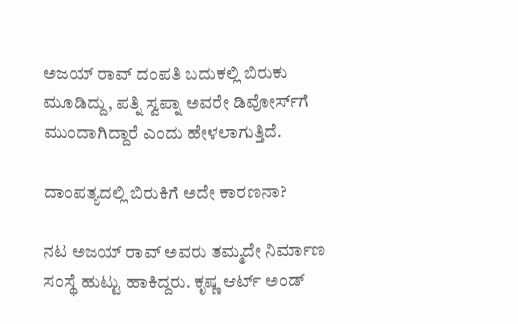ಅಜಯ್‌ ರಾವ್‌ ದಂಪತಿ ಬದುಕಲ್ಲಿ ಬಿರುಕು ಮೂಡಿದ್ದು, ಪತ್ನಿ ಸ್ವಪ್ನಾ ಅವರೇ ಡಿವೋರ್ಸ್‌ಗೆ ಮುಂದಾಗಿದ್ದಾರೆ ಎಂದು ಹೇಳಲಾಗುತ್ತಿದೆ.

ದಾಂಪತ್ಯದಲ್ಲಿ ಬಿರುಕಿಗೆ ಅದೇ ಕಾರಣನಾ?

ನಟ ಅಜಯ್‌ ರಾವ್‌ ಅವರು ತಮ್ಮದೇ ನಿರ್ಮಾಣ ಸಂಸ್ಥೆ ಹುಟ್ಟು ಹಾಕಿದ್ದರು. ಕೃಷ್ಣ ಆರ್ಟ್ ಅಂಡ್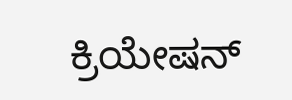ಕ್ರಿಯೇಷನ್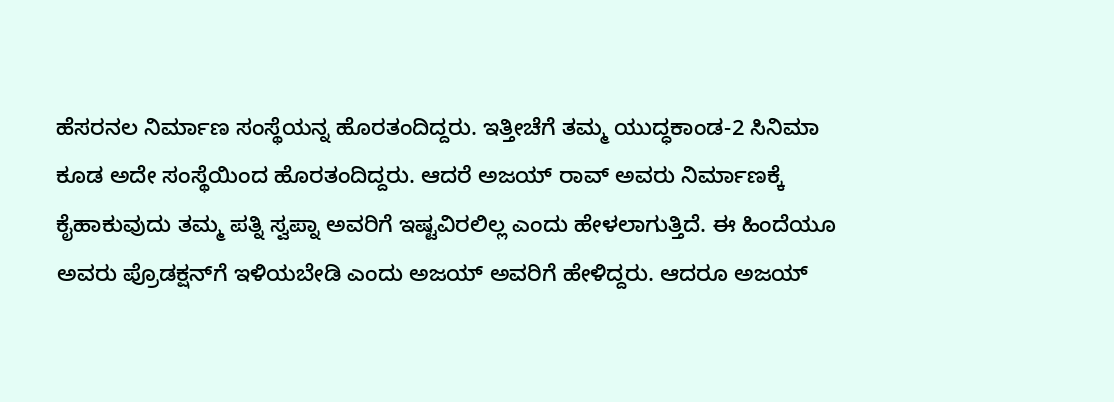ಹೆಸರನಲ ನಿರ್ಮಾಣ ಸಂಸ್ಥೆಯನ್ನ ಹೊರತಂದಿದ್ದರು. ಇತ್ತೀಚೆಗೆ ತಮ್ಮ ಯುದ್ಧಕಾಂಡ-2 ಸಿನಿಮಾ ಕೂಡ ಅದೇ ಸಂಸ್ಥೆಯಿಂದ ಹೊರತಂದಿದ್ದರು. ಆದರೆ ಅಜಯ್‌ ರಾವ್‌ ಅವರು ನಿರ್ಮಾಣಕ್ಕೆ ಕೈಹಾಕುವುದು ತಮ್ಮ ಪತ್ನಿ ಸ್ವಪ್ನಾ ಅವರಿಗೆ ಇಷ್ಟವಿರಲಿಲ್ಲ ಎಂದು ಹೇಳಲಾಗುತ್ತಿದೆ. ಈ ಹಿಂದೆಯೂ ಅವರು ಪ್ರೊಡಕ್ಷನ್‌ಗೆ ಇಳಿಯಬೇಡಿ ಎಂದು ಅಜಯ್‌ ಅವರಿಗೆ ಹೇಳಿದ್ದರು. ಆದರೂ ಅಜಯ್‌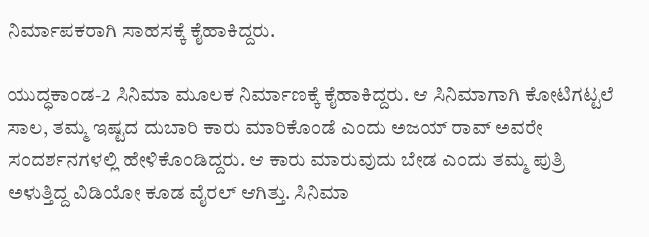ನಿರ್ಮಾಪಕರಾಗಿ ಸಾಹಸಕ್ಕೆ ಕೈಹಾಕಿದ್ದರು.

ಯುದ್ಧಕಾಂಡ-2 ಸಿನಿಮಾ ಮೂಲಕ ನಿರ್ಮಾಣಕ್ಕೆ ಕೈಹಾಕಿದ್ದರು. ಆ ಸಿನಿಮಾಗಾಗಿ ಕೋಟಿಗಟ್ಟಲೆ ಸಾಲ, ತಮ್ಮ ಇಷ್ಟದ ದುಬಾರಿ ಕಾರು ಮಾರಿಕೊಂಡೆ ಎಂದು ಅಜಯ್‌ ರಾವ್‌ ಅವರೇ ಸಂದರ್ಶನಗಳಲ್ಲಿ ಹೇಳಿಕೊಂಡಿದ್ದರು. ಆ ಕಾರು ಮಾರುವುದು ಬೇಡ ಎಂದು ತಮ್ಮ ಪುತ್ರಿ ಅಳುತ್ತಿದ್ದ ವಿಡಿಯೋ ಕೂಡ ವೈರಲ್‌ ಆಗಿತ್ತು. ಸಿನಿಮಾ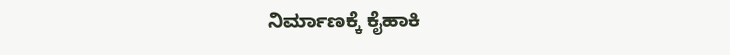ನಿರ್ಮಾಣಕ್ಕೆ ಕೈಹಾಕಿ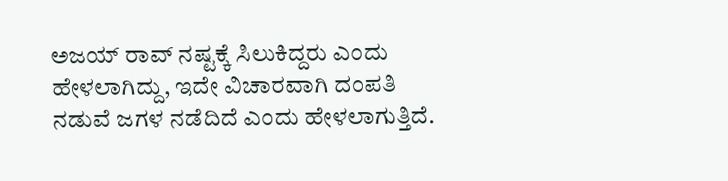ಅಜಯ್‌ ರಾವ್‌ ನಷ್ಟಕ್ಕೆ ಸಿಲುಕಿದ್ದರು ಎಂದು ಹೇಳಲಾಗಿದ್ದು, ಇದೇ ವಿಚಾರವಾಗಿ ದಂಪತಿ ನಡುವೆ ಜಗಳ ನಡೆದಿದೆ ಎಂದು ಹೇಳಲಾಗುತ್ತಿದೆ.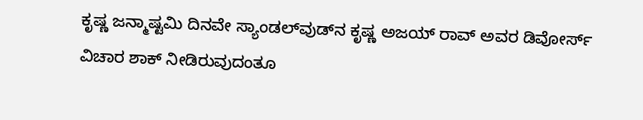ಕೃಷ್ಣ ಜನ್ಮಾಷ್ಟಮಿ ದಿನವೇ ಸ್ಯಾಂಡಲ್‌ವುಡ್‌ನ ಕೃಷ್ಣ ಅಜಯ್‌ ರಾವ್‌ ಅವರ ಡಿವೋರ್ಸ್‌ ವಿಚಾರ ಶಾಕ್‌ ನೀಡಿರುವುದಂತೂ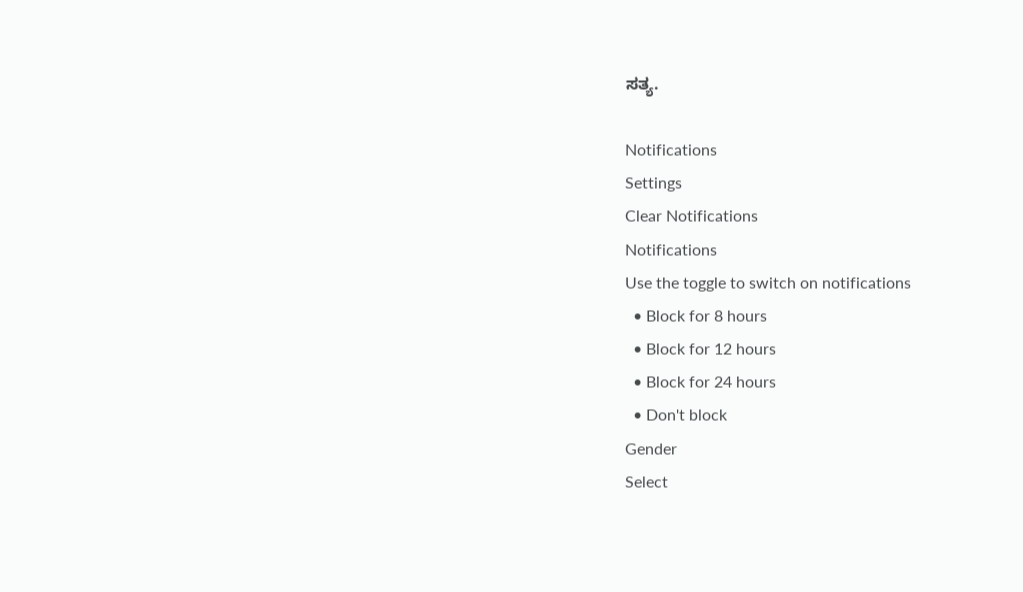ಸತ್ಯ.

Notifications
Settings
Clear Notifications
Notifications
Use the toggle to switch on notifications
  • Block for 8 hours
  • Block for 12 hours
  • Block for 24 hours
  • Don't block
Gender
Select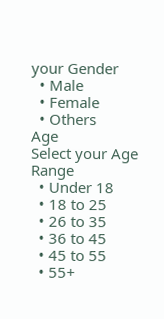your Gender
  • Male
  • Female
  • Others
Age
Select your Age Range
  • Under 18
  • 18 to 25
  • 26 to 35
  • 36 to 45
  • 45 to 55
  • 55+